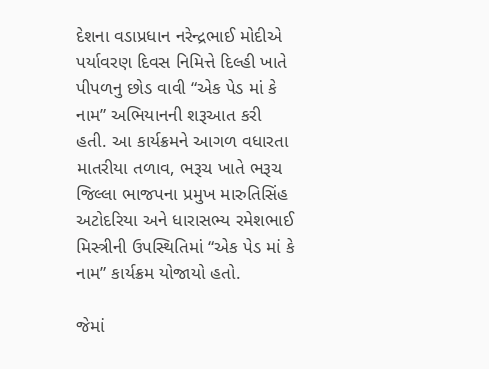દેશના વડાપ્રધાન નરેન્દ્રભાઈ મોદીએ પર્યાવરણ દિવસ નિમિત્તે દિલ્હી ખાતે પીપળનુ છોડ વાવી “એક પેડ માં કે નામ” અભિયાનની શરૂઆત કરી હતી. આ કાર્યક્રમને આગળ વધારતા માતરીયા તળાવ, ભરૂચ ખાતે ભરૂચ જિલ્લા ભાજપના પ્રમુખ મારુતિસિંહ અટોદરિયા અને ધારાસભ્ય રમેશભાઈ મિસ્ત્રીની ઉપસ્થિતિમાં “એક પેડ માં કે નામ” કાર્યક્રમ યોજાયો હતો.

જેમાં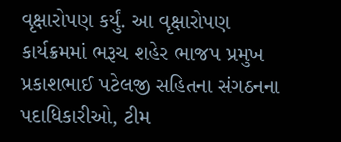વૃક્ષારોપણ કર્યું. આ વૃક્ષારોપણ કાર્યક્રમમાં ભરૂચ શહેર ભાજપ પ્રમુખ પ્રકાશભાઈ પટેલજી સહિતના સંગઠનના પદાધિકારીઓ, ટીમ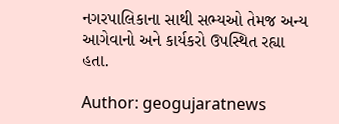નગરપાલિકાના સાથી સભ્યઓ તેમજ અન્ય આગેવાનો અને કાર્યકરો ઉપસ્થિત રહ્યા હતા.

Author: geogujaratnews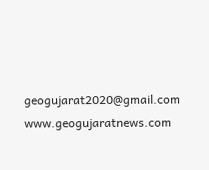geogujarat2020@gmail.com www.geogujaratnews.com